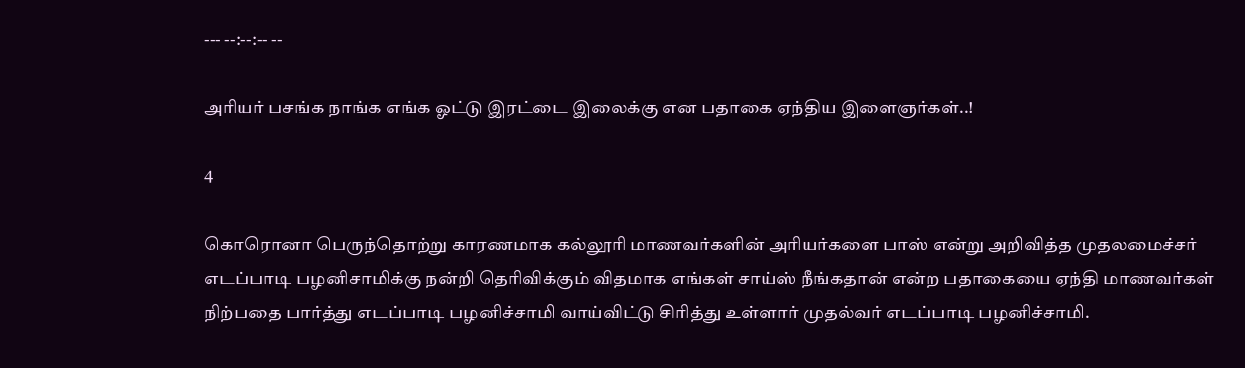--- --:--:-- --

அரியர் பசங்க நாங்க எங்க ஓட்டு இரட்டை இலைக்கு என பதாகை ஏந்திய இளைஞர்கள்..!

4

கொரொனா பெருந்தொற்று காரணமாக கல்லூரி மாணவர்களின் அரியர்களை பாஸ் என்று அறிவித்த முதலமைச்சர் எடப்பாடி பழனிசாமிக்கு நன்றி தெரிவிக்கும் விதமாக எங்கள் சாய்ஸ் நீங்கதான் என்ற பதாகையை ஏந்தி மாணவர்கள் நிற்பதை பார்த்து எடப்பாடி பழனிச்சாமி வாய்விட்டு சிரித்து உள்ளார் முதல்வர் எடப்பாடி பழனிச்சாமி.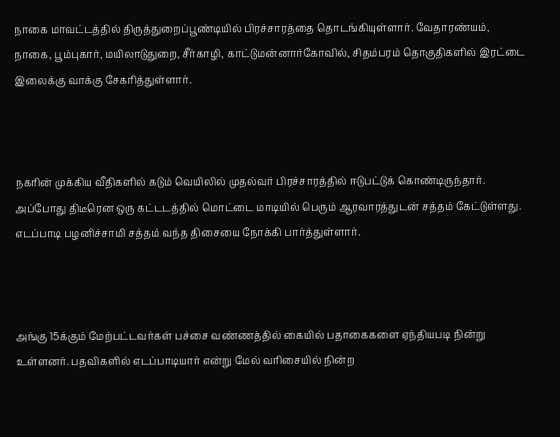நாகை மாவட்டத்தில் திருத்துறைப்பூண்டியில் பிரச்சாரத்தை தொடங்கியுள்ளார். வேதாரண்யம், நாகை, பூம்புகார், மயிலாடுதுறை, சீர்காழி, காட்டுமன்னார்கோவில், சிதம்பரம் தொகுதிகளில் இரட்டை இலைக்கு வாக்கு சேகரித்துள்ளார்.



நகரின் முக்கிய வீதிகளில் கடும் வெயிலில் முதல்வர் பிரச்சாரத்தில் ஈடுபட்டுக் கொண்டிருந்தார். அப்போது திடீரென ஒரு கட்டடத்தில் மொட்டை மாடியில் பெரும் ஆரவாரத்துடன் சத்தம் கேட்டுள்ளது. எடப்பாடி பழனிச்சாமி சத்தம் வந்த திசையை நோக்கி பார்த்துள்ளார்.



அங்கு 15க்கும் மேற்பட்டவர்கள் பச்சை வண்ணத்தில் கையில் பதாகைகளை ஏந்தியபடி நின்று உள்ளனர். பதவிகளில் எடப்பாடியார் என்று மேல் வரிசையில் நின்ற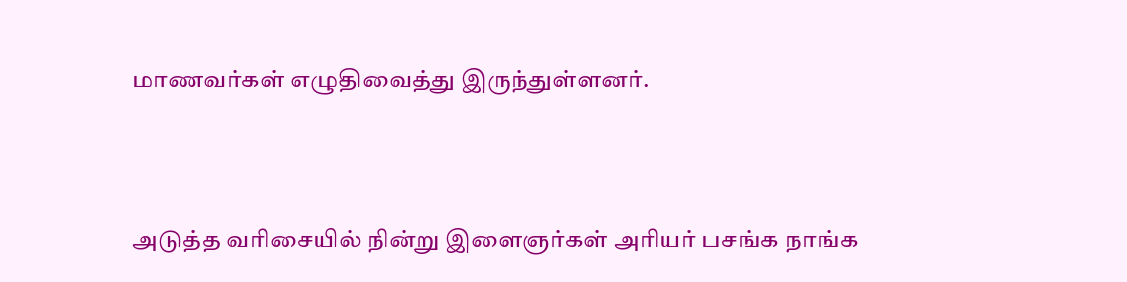மாணவர்கள் எழுதிவைத்து இருந்துள்ளனர்.



அடுத்த வரிசையில் நின்று இளைஞர்கள் அரியர் பசங்க நாங்க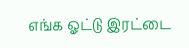எங்க ஓட்டு இரட்டை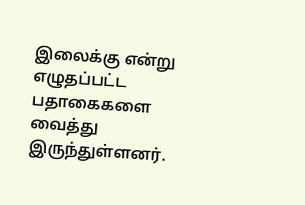இலைக்கு என்று எழுதப்பட்ட பதாகைகளை வைத்து இருந்துள்ளனர்.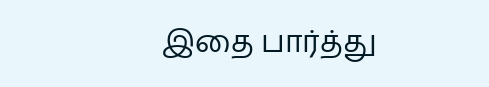இதை பார்த்து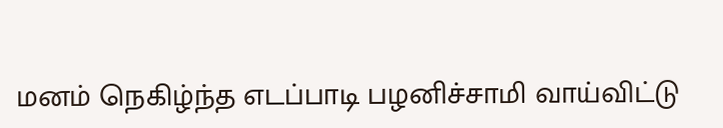மனம் நெகிழ்ந்த எடப்பாடி பழனிச்சாமி வாய்விட்டு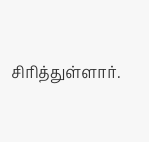சிரித்துள்ளார்.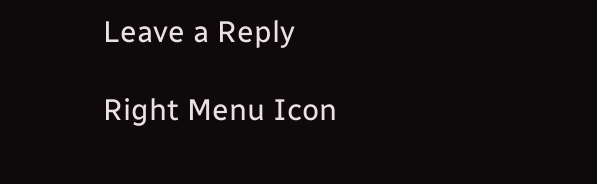Leave a Reply

Right Menu Icon